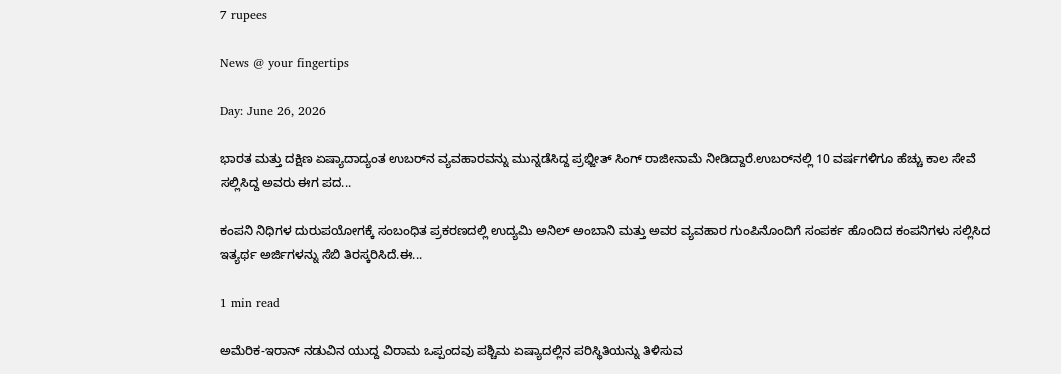7 rupees

News @ your fingertips

Day: June 26, 2026

ಭಾರತ ಮತ್ತು ದಕ್ಷಿಣ ಏಷ್ಯಾದಾದ್ಯಂತ ಉಬರ್‌ನ ವ್ಯವಹಾರವನ್ನು ಮುನ್ನಡೆಸಿದ್ದ ಪ್ರಭ್ಜೀತ್ ಸಿಂಗ್ ರಾಜೀನಾಮೆ ನೀಡಿದ್ದಾರೆ.ಉಬರ್‌ನಲ್ಲಿ 10 ವರ್ಷಗಳಿಗೂ ಹೆಚ್ಚು ಕಾಲ ಸೇವೆ ಸಲ್ಲಿಸಿದ್ದ ಅವರು ಈಗ ಪದ...

ಕಂಪನಿ ನಿಧಿಗಳ ದುರುಪಯೋಗಕ್ಕೆ ಸಂಬಂಧಿತ ಪ್ರಕರಣದಲ್ಲಿ ಉದ್ಯಮಿ ಅನಿಲ್ ಅಂಬಾನಿ ಮತ್ತು ಅವರ ವ್ಯವಹಾರ ಗುಂಪಿನೊಂದಿಗೆ ಸಂಪರ್ಕ ಹೊಂದಿದ ಕಂಪನಿಗಳು ಸಲ್ಲಿಸಿದ ಇತ್ಯರ್ಥ ಅರ್ಜಿಗಳನ್ನು ಸೆಬಿ ತಿರಸ್ಕರಿಸಿದೆ.ಈ...

1 min read

ಅಮೆರಿಕ-ಇರಾನ್ ನಡುವಿನ ಯುದ್ದ ವಿರಾಮ ಒಪ್ಪಂದವು ಪಶ್ಚಿಮ ಏಷ್ಯಾದಲ್ಲಿನ ಪರಿಸ್ಥಿತಿಯನ್ನು ತಿಳಿಸುವ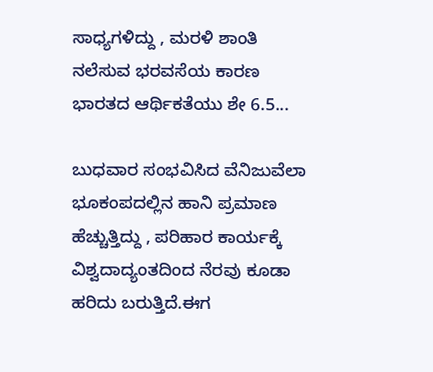ಸಾಧ್ಯಗಳಿದ್ದು , ಮರಳಿ ಶಾಂತಿ ನಲೆಸುವ ಭರವಸೆಯ ಕಾರಣ ಭಾರತದ ಆರ್ಥಿಕತೆಯು ಶೇ 6.5...

ಬುಧವಾರ ಸಂಭವಿಸಿದ ವೆನಿಜುವೆಲಾ ಭೂಕಂಪದಲ್ಲಿನ ಹಾನಿ ಪ್ರಮಾಣ ಹೆಚ್ಚುತ್ತಿದ್ದು , ಪರಿಹಾರ ಕಾರ್ಯಕ್ಕೆ ವಿಶ್ವದಾದ್ಯಂತದಿಂದ ನೆರವು ಕೂಡಾ ಹರಿದು ಬರುತ್ತಿದೆ.ಈಗ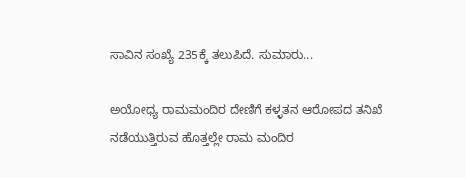ಸಾವಿನ ಸಂಖ್ಯೆ 235ಕ್ಕೆ ತಲುಪಿದೆ. ಸುಮಾರು...

ಅಯೋಧ್ಯ ರಾಮಮಂದಿರ ದೇಣಿಗೆ ಕಳ್ಳತನ ಆರೋಪದ ತನಿಖೆ ನಡೆಯುತ್ತಿರುವ ಹೊತ್ತಲ್ಲೇ ರಾಮ ಮಂದಿರ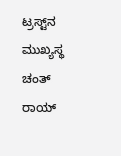ಟ್ರಸ್ಟ್‌ನ ಮುಖ್ಯಸ್ಥ ಚಂತ್ ರಾಯ್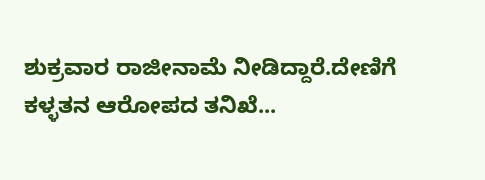ಶುಕ್ರವಾರ ರಾಜೀನಾಮೆ ನೀಡಿದ್ದಾರೆ.ದೇಣಿಗೆ ಕಳ್ಳತನ ಆರೋಪದ ತನಿಖೆ...